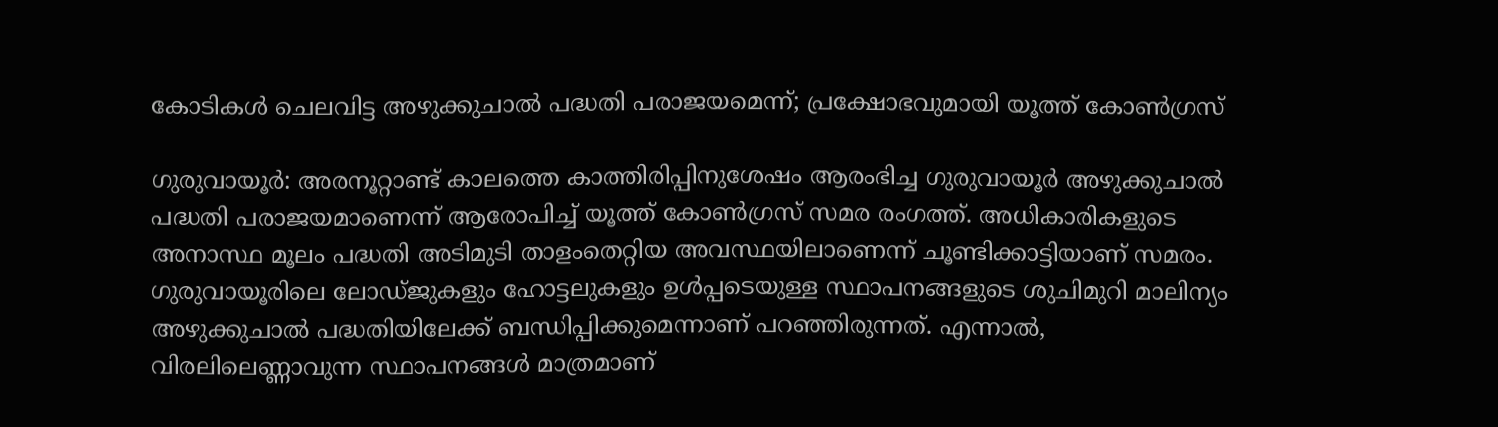കോടികൾ ചെലവിട്ട അഴുക്കുചാൽ പദ്ധതി പരാജയമെന്ന്; പ്രക്ഷോഭവുമായി യൂത്ത് കോൺഗ്രസ്

ഗുരുവായൂർ: അരനൂറ്റാണ്ട് കാലത്തെ കാത്തിരിപ്പിനുശേഷം ആരംഭിച്ച ഗുരുവായൂർ അഴുക്കുചാൽ പദ്ധതി പരാജയമാണെന്ന് ആരോപിച്ച് യൂത്ത് കോൺഗ്രസ് സമര രംഗത്ത്. അധികാരികളുടെ അനാസ്ഥ മൂലം പദ്ധതി അടിമുടി താളംതെറ്റിയ അവസ്ഥയിലാണെന്ന് ചൂണ്ടിക്കാട്ടിയാണ് സമരം. ഗുരുവായൂരിലെ ലോഡ്ജുകളും ഹോട്ടലുകളും ഉൾപ്പടെയുള്ള സ്ഥാപനങ്ങളുടെ ശുചിമുറി മാലിന്യം അഴുക്കുചാൽ പദ്ധതിയിലേക്ക് ബന്ധിപ്പിക്കുമെന്നാണ് പറഞ്ഞിരുന്നത്. എന്നാൽ, വിരലിലെണ്ണാവുന്ന സ്ഥാപനങ്ങൾ മാത്രമാണ്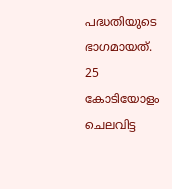പദ്ധതിയുടെ ഭാഗമായത്. 25 കോടിയോളം ചെലവിട്ട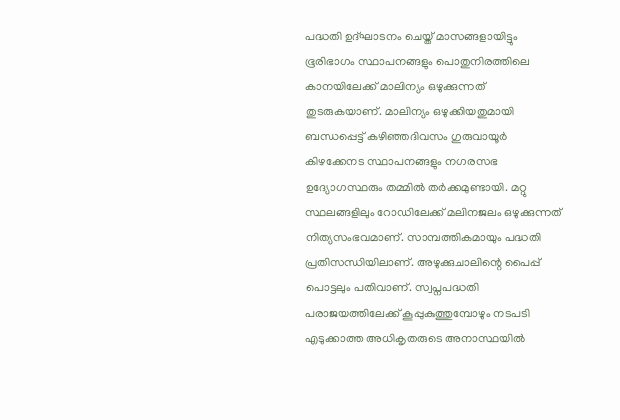പദ്ധതി ഉദ്ഘാടനം ചെയ്ത് മാസങ്ങളായിട്ടും ഭൂരിഭാഗം സ്ഥാപനങ്ങളും പൊതുനിരത്തിലെ കാനയിലേക്ക് മാലിന്യം ഒഴുക്കുന്നത് തുടരുകയാണ്. മാലിന്യം ഒഴുക്കിയതുമായി ബന്ധപ്പെട്ട് കഴിഞ്ഞദിവസം ഗുരുവായൂർ കിഴക്കേനട സ്ഥാപനങ്ങളും നഗരസഭ ഉദ്യോഗസ്ഥരും തമ്മിൽ തർക്കമുണ്ടായി. മറ്റു സ്ഥലങ്ങളിലും റോഡിലേക്ക് മലിനജലം ഒഴുക്കുന്നത് നിത്യസംഭവമാണ്. സാമ്പത്തികമായും പദ്ധതി പ്രതിസന്ധിയിലാണ്. അഴുക്കുചാലിന്റെ പൈപ്പ് പൊട്ടലും പതിവാണ്. സ്വപ്നപദ്ധതി പരാജയത്തിലേക്ക് കൂപ്പുകുത്തുമ്പോഴും നടപടി എടുക്കാത്ത അധികൃതരുടെ അനാസ്ഥയിൽ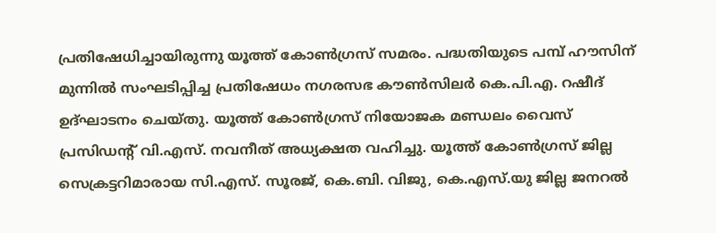പ്രതിഷേധിച്ചായിരുന്നു യൂത്ത് കോൺഗ്രസ് സമരം. പദ്ധതിയുടെ പമ്പ് ഹൗസിന് മുന്നിൽ സംഘടിപ്പിച്ച പ്രതിഷേധം നഗരസഭ കൗൺസിലർ കെ.പി.എ. റഷീദ് ഉദ്ഘാടനം ചെയ്തു. യൂത്ത് കോൺഗ്രസ് നിയോജക മണ്ഡലം വൈസ് പ്രസിഡന്റ് വി.എസ്. നവനീത് അധ്യക്ഷത വഹിച്ചു. യൂത്ത് കോൺഗ്രസ് ജില്ല സെക്രട്ടറിമാരായ സി.എസ്. സൂരജ്, കെ.ബി. വിജു, കെ.എസ്.യു ജില്ല ജനറൽ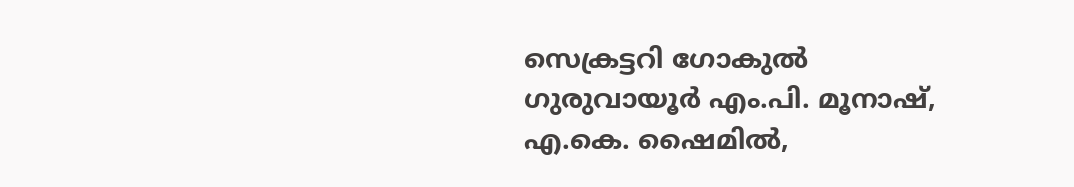സെക്രട്ടറി ഗോകുൽ ഗുരുവായൂർ എം.പി. മൂനാഷ്, എ.കെ. ഷൈമിൽ,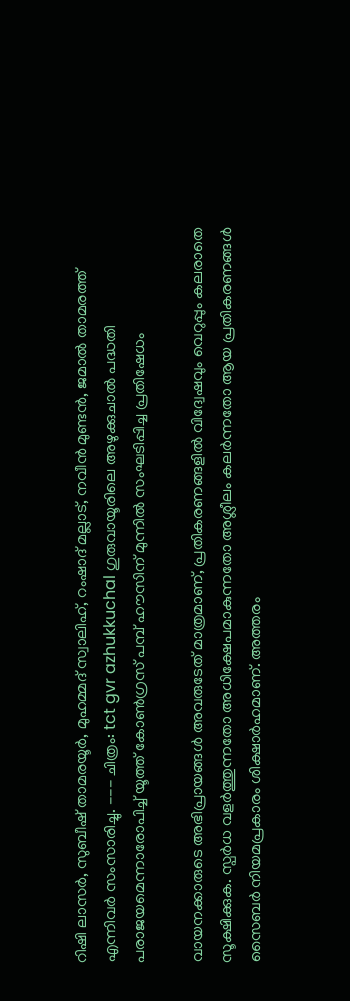റിഷി ലാസർ, സുബീഷ് താമരയൂർ, മുഹമ്മദ്‌ സ്വാലിഹ്, റംഷാദ്‌ മല്ലാട്‌, നവീൻ മുണ്ടൻ, ജമാൽ താമരത്ത് എന്നിവർ സംസാരിച്ചു. --- ചിത്രം: tct gvr azhukkuchal ഗുരുവായൂരിലെ അഴുക്കുചാൽ പദ്ധതി പരാജയമെന്നാരോപിച്ച് യൂത്ത് കോൺഗ്രസ് പമ്പ് ഹൗസിന് മുന്നിൽ സംഘടിപ്പിച്ച പ്രതിഷേധം

വായനക്കാരുടെ അഭിപ്രായങ്ങള്‍ അവരുടേത് മാത്രമാണ്, പ്രതികരണങ്ങളിൽ വിദ്വേഷവും വെറുപ്പും കലരാതെ സൂക്ഷിക്കുക. സ്പർധ വളർത്തുന്നതോ അധിക്ഷേപമാകുന്നതോ അശ്ലീലം കലർന്നതോ ആയ പ്രതികരണങ്ങൾ സൈബർ നിയമപ്രകാരം ശിക്ഷാർഹമാണ്. അത്തരം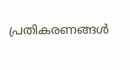പ്രതികരണങ്ങൾ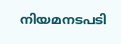നിയമനടപടി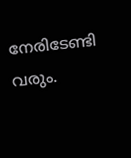നേരിടേണ്ടി വരും.